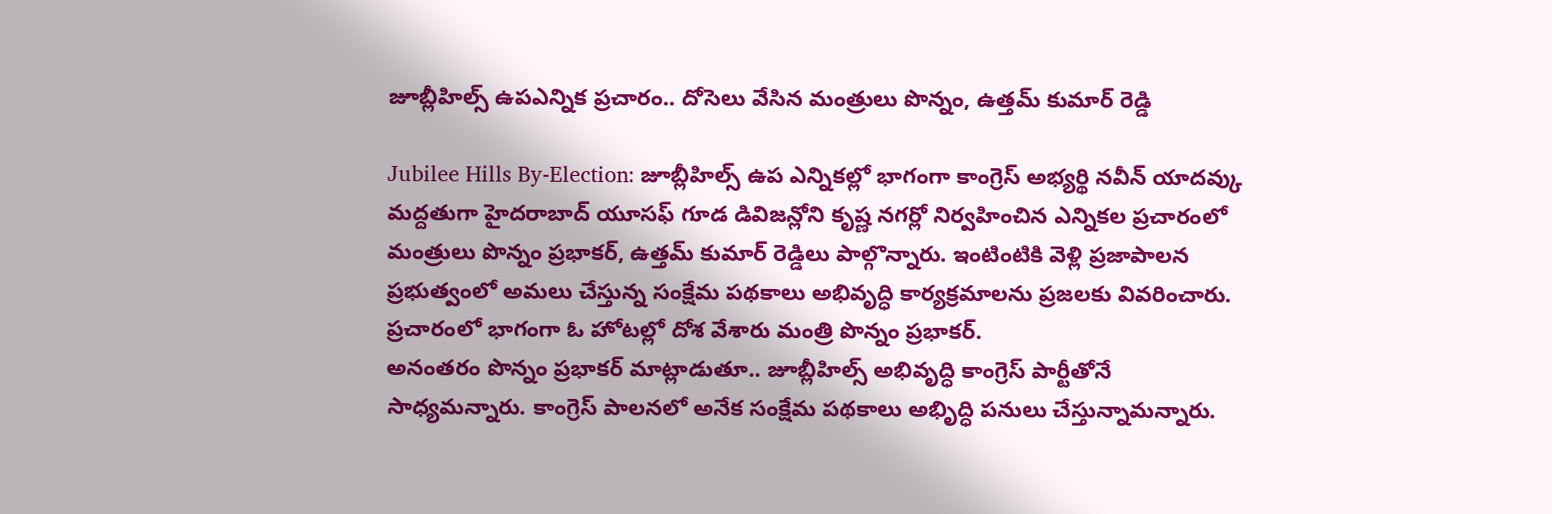జూబ్లీహిల్స్ ఉపఎన్నిక ప్రచారం.. దోసెలు వేసిన మంత్రులు పొన్నం, ఉత్తమ్ కుమార్ రెడ్డి

Jubilee Hills By-Election: జూబ్లీహిల్స్ ఉప ఎన్నికల్లో భాగంగా కాంగ్రెస్ అభ్యర్థి నవీన్ యాదవ్కు మద్దతుగా హైదరాబాద్ యూసఫ్ గూడ డివిజన్లోని కృష్ణ నగర్లో నిర్వహించిన ఎన్నికల ప్రచారంలో మంత్రులు పొన్నం ప్రభాకర్, ఉత్తమ్ కుమార్ రెడ్డిలు పాల్గొన్నారు. ఇంటింటికి వెళ్లి ప్రజాపాలన ప్రభుత్వంలో అమలు చేస్తున్న సంక్షేమ పథకాలు అభివృద్ధి కార్యక్రమాలను ప్రజలకు వివరించారు. ప్రచారంలో భాగంగా ఓ హోటల్లో దోశ వేశారు మంత్రి పొన్నం ప్రభాకర్.
అనంతరం పొన్నం ప్రభాకర్ మాట్లాడుతూ.. జూబ్లీహిల్స్ అభివృద్ధి కాంగ్రెస్ పార్టీతోనే సాధ్యమన్నారు. కాంగ్రెస్ పాలనలో అనేక సంక్షేమ పథకాలు అభిృద్ధి పనులు చేస్తున్నామన్నారు.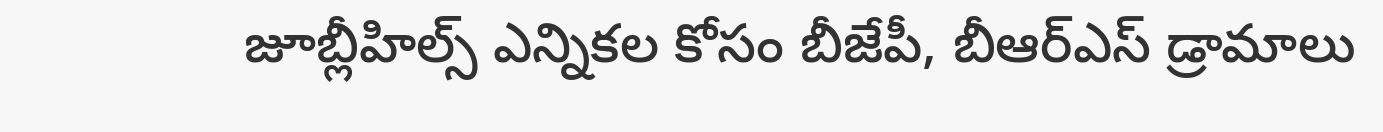జూబ్లీహిల్స్ ఎన్నికల కోసం బీజేపీ, బీఆర్ఎస్ డ్రామాలు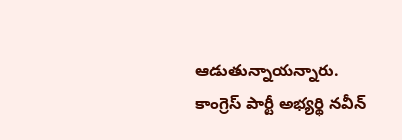ఆడుతున్నాయన్నారు. కాంగ్రెస్ పార్టీ అభ్యర్థి నవీన్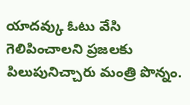యాదవ్కు ఓటు వేసి గెలిపించాలని ప్రజలకు పిలుపునిచ్చారు మంత్రి పొన్నం.